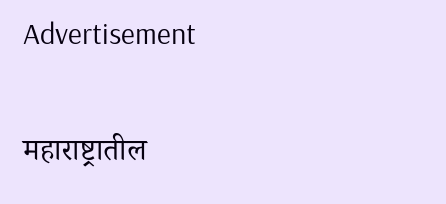Advertisement

महाराष्ट्रातील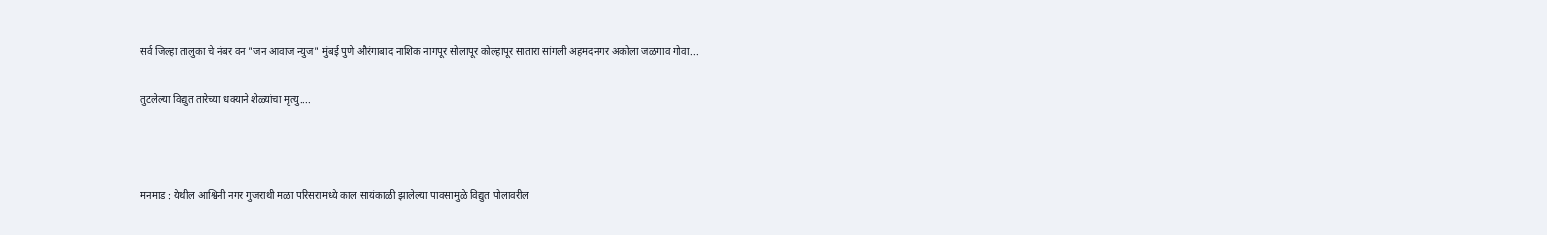सर्व जिल्हा तालुका चे नंबर वन "जन आवाज न्युज" मुंबई पुणे औरंगाबाद नाशिक नागपूर सोलापूर कोल्हापूर सातारा सांगली अहमदनगर अकोला जळगाव गोवा...

तुटलेल्या विद्युत तारेच्या धक्याने शेळ्यांचा मृत्यु....



मनमाड : येथील आश्विनी नगर गुजराथी मळा परिसरामध्ये काल सायंकाळी झालेल्या पावसामुळे विद्युत पोलावरील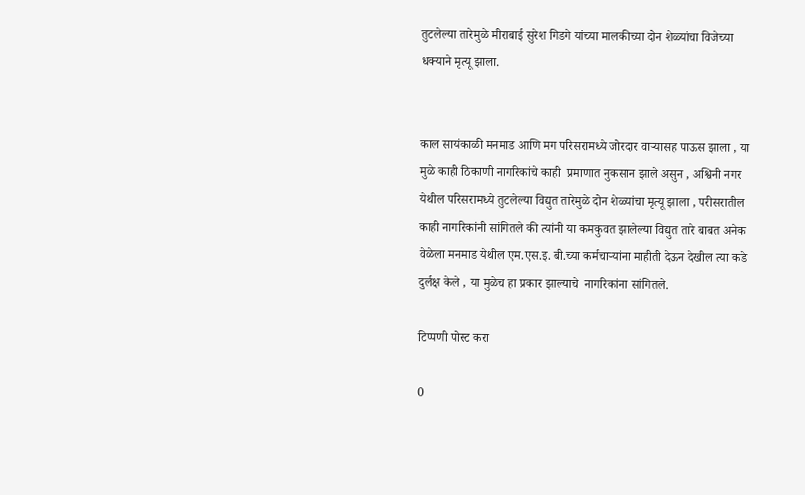तुटलेल्या तारेमुळे मीराबाई सुरेश गिडगे यांच्या मालकीच्या दोन शेळ्यांचा विजेच्या धक्याने मृत्यू झाला.


काल सायंकाळी मनमाड आणि मग परिसरामध्ये जोरदार वाऱ्यासह पाऊस झाला , या मुळे काही ठिकाणी नागरिकांचे काही  प्रमाणात नुकसान झाले असुन , अश्विनी नगर येथील परिसरामध्ये तुटलेल्या विद्युत तारेमुळे दोन शेळ्यांचा मृत्यू झाला , परीसरातील काही नागरिकांनी सांगितले की त्यांनी या कमकुवत झालेल्या विद्युत तारे बाबत अनेक वेळेला मनमाड येथील एम.एस.इ. बी.च्या कर्मचाऱ्यांना माहीती देऊन देखील त्या कडे दुर्लक्ष केले , या मुळेच हा प्रकार झाल्याचे  नागरिकांना सांगितले.

टिप्पणी पोस्ट करा

0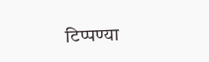टिप्पण्या